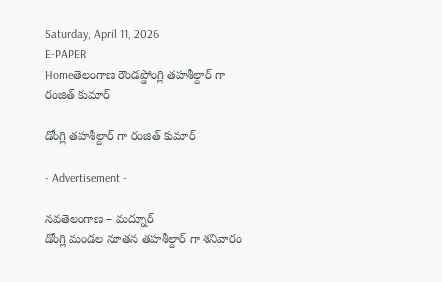Saturday, April 11, 2026
E-PAPER
Homeతెలంగాణ రౌండప్డోంగ్లి తహశీల్దార్ గా రంజిత్ కుమార్

డోంగ్లి తహశీల్దార్ గా రంజిత్ కుమార్

- Advertisement -

నవతెలంగాణ – మద్నూర్
డోంగ్లి మండల నూతన తహశీల్దార్ గా శనివారం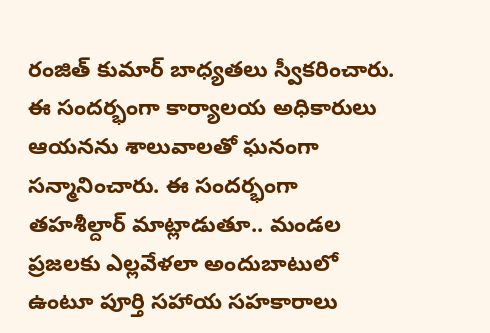రంజిత్ కుమార్ బాధ్యతలు స్వీకరించారు. ఈ సందర్భంగా కార్యాలయ అధికారులు ఆయనను శాలువాలతో ఘనంగా సన్మానించారు. ఈ సందర్భంగా తహశీల్దార్ మాట్లాడుతూ.. మండల ప్రజలకు ఎల్లవేళలా అందుబాటులో ఉంటూ పూర్తి సహాయ సహకారాలు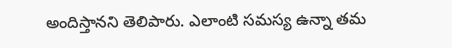అందిస్తానని తెలిపారు. ఎలాంటి సమస్య ఉన్నా తమ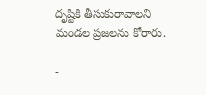దృష్టికి తీసుకురావాలని మండల ప్రజలను కోరారు.

-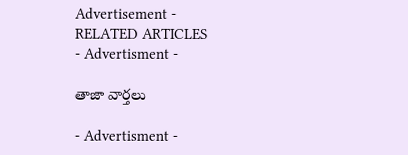Advertisement -
RELATED ARTICLES
- Advertisment -

తాజా వార్తలు

- Advertisment -